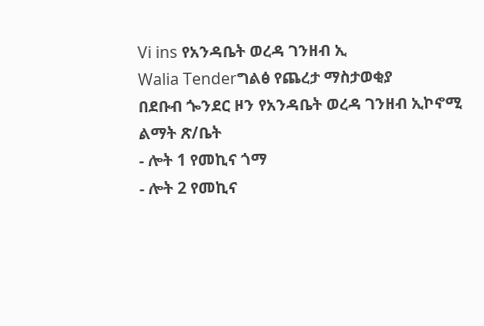Vi ins የአንዳቤት ወረዳ ገንዘብ ኢ
Walia Tenderግልፅ የጨረታ ማስታወቂያ
በደቡብ ጐንደር ዞን የአንዳቤት ወረዳ ገንዘብ ኢኮኖሚ ልማት ጽ/ቤት
- ሎት 1 የመኪና ጎማ
- ሎት 2 የመኪና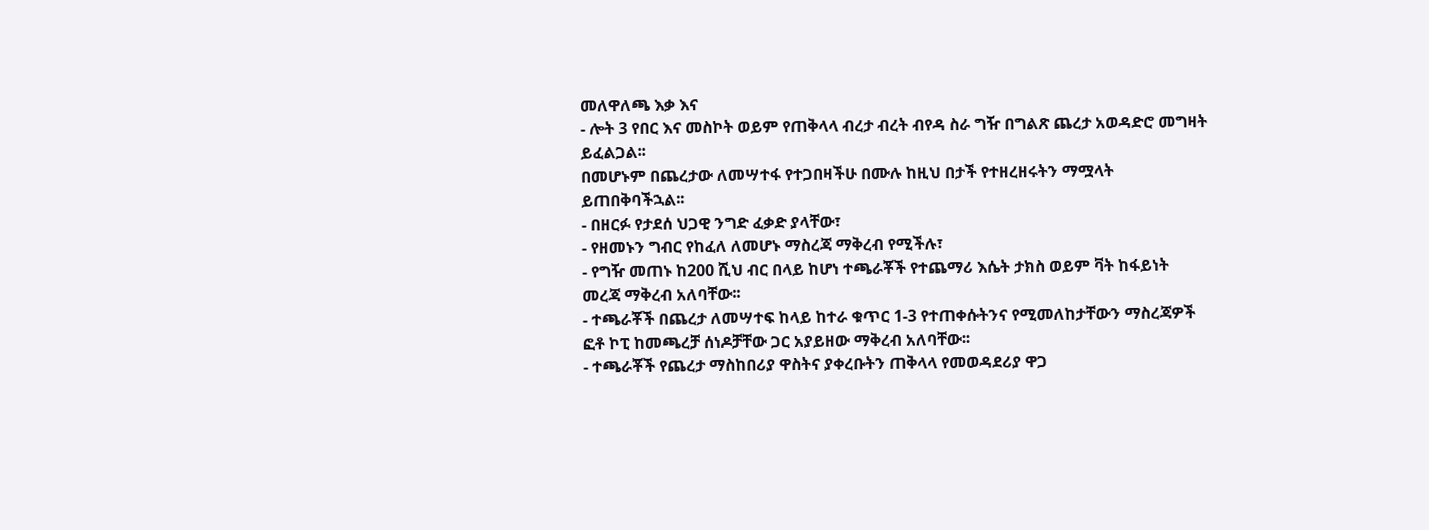መለዋለጫ እቃ እና
- ሎት 3 የበር እና መስኮት ወይም የጠቅላላ ብረታ ብረት ብየዳ ስራ ግዥ በግልጽ ጨረታ አወዳድሮ መግዛት ይፈልጋል፡፡
በመሆኑም በጨረታው ለመሣተፋ የተጋበዛችሁ በሙሉ ከዚህ በታች የተዘረዘሩትን ማሟላት ይጠበቅባችኋል፡፡
- በዘርፉ የታደሰ ህጋዊ ንግድ ፈቃድ ያላቸው፣
- የዘመኑን ግብር የከፈለ ለመሆኑ ማስረጃ ማቅረብ የሚችሉ፣
- የግዥ መጠኑ ከ200 ሺህ ብር በላይ ከሆነ ተጫራቾች የተጨማሪ እሴት ታክስ ወይም ቫት ከፋይነት መረጃ ማቅረብ አለባቸው፡፡
- ተጫራቾች በጨረታ ለመሣተፍ ከላይ ከተራ ቁጥር 1-3 የተጠቀሱትንና የሚመለከታቸውን ማስረጃዎች ፎቶ ኮፒ ከመጫረቻ ሰነዶቻቸው ጋር አያይዘው ማቅረብ አለባቸው፡፡
- ተጫራቾች የጨረታ ማስከበሪያ ዋስትና ያቀረቡትን ጠቅላላ የመወዳደሪያ ዋጋ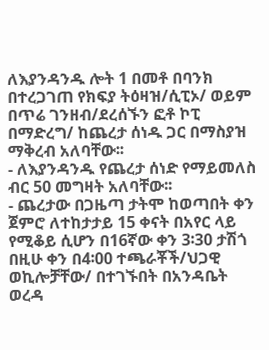ለእያንዳንዱ ሎት 1 በመቶ በባንክ በተረጋገጠ የክፍያ ትዕዛዝ/ሲፒኦ/ ወይም በጥሬ ገንዘብ/ደረሰኙን ፎቶ ኮፒ በማድረግ/ ከጨረታ ሰነዱ ጋር በማስያዝ ማቅረብ አለባቸው፡፡
- ለእያንዳንዱ የጨረታ ሰነድ የማይመለስ ብር 50 መግዛት አለባቸው፡፡
- ጨረታው በጋዜጣ ታትሞ ከወጣበት ቀን ጀምሮ ለተከታታይ 15 ቀናት በአየር ላይ የሚቆይ ሲሆን በ16ኛው ቀን 3፡30 ታሽጎ በዚሁ ቀን በ4፡00 ተጫራቾች/ህጋዊ ወኪሎቻቸው/ በተገኙበት በአንዳቤት ወረዳ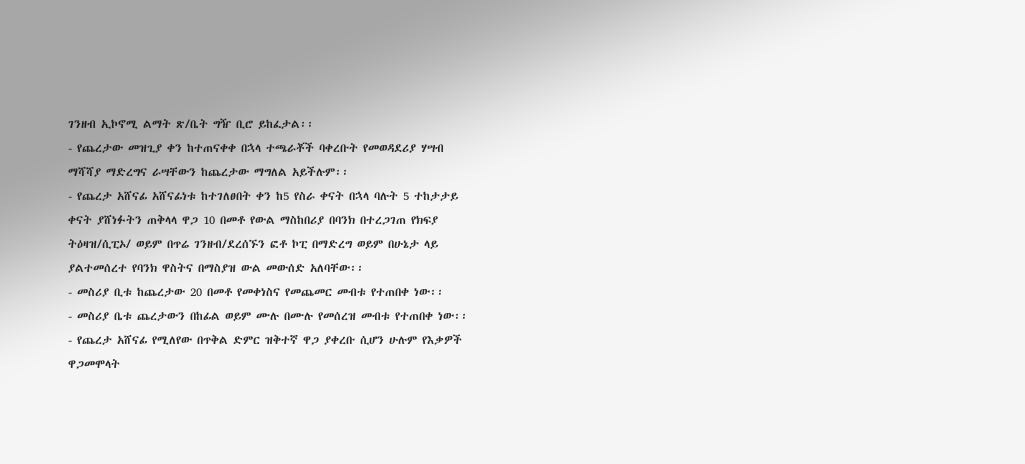ገንዘብ ኢኮኖሚ ልማት ጽ/ቤት ግዥ ቢሮ ይከፈታል፡፡
- የጨረታው መዝጊያ ቀን ከተጠናቀቀ በኋላ ተጫራቾች ባቀረቡት የመወዳደሪያ ሃሣብ ማሻሻያ ማድረግና ራሣቸውን ከጨረታው ማግለል አይችሉም፡፡
- የጨረታ አሸናፊ አሸናፊነቱ ከተገለፀበት ቀን ከ5 የስራ ቀናት በኋላ ባሉት 5 ተከታታይ ቀናት ያሸነፉትን ጠቅላላ ዋጋ 10 በመቶ የውል ማስከበሪያ በባንክ በተረጋገጠ የክፍያ ትዕዛዝ/ሲፒኦ/ ወይም በጥሬ ገንዘብ/ደረሰኙን ፎቶ ኮፒ በማድረግ ወይም በሁኔታ ላይ ያልተመሰረተ የባንክ ዋስትና በማስያዝ ውል መውሰድ አለባቸው፡፡
- መስሪያ ቢቱ ከጨረታው 20 በመቶ የመቀነስና የመጨመር መብቱ የተጠበቀ ነው፡፡
- መስሪያ ቤቱ ጨረታውን በከፊል ወይም ሙሉ በሙሉ የመሰረዝ መብቱ የተጠበቀ ነው፡፡
- የጨረታ አሸናፊ የሚለየው በጥቅል ድምር ዝቅተኛ ዋጋ ያቀረቡ ሲሆን ሁሉም የእቃዎች ዋጋመሞላት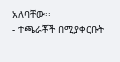አለባቸው፡፡
- ተጫራቾች በሚያቀርቡት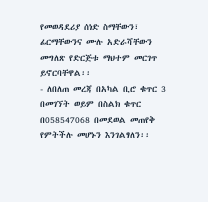የመወዳደሪያ ሰነድ ስማቸውን፣ ፊርማቸውንና ሙሉ አድራሻቸውን መግለጽ የድርጅቱ ማህተም መርገጥ ይኖርባቸዋል፡፡
- ለበለጠ መረጃ በአካል ቢሮ ቁጥር 3 በመገኘት ወይም በስልክ ቁጥር በ058547068 በመደወል መጠየቅ የምትችሉ መሆኑን እንገልፃለን፡፡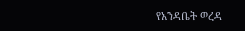የአንዳቤት ወረዳ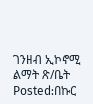ገንዘብ ኢኮኖሚ ልማት ጽ/ቤት
Posted:በኩር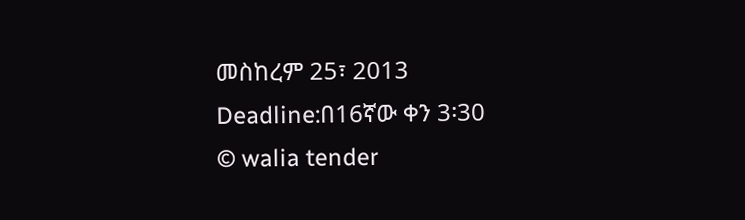መስከረም 25፣ 2013
Deadline:በ16ኛው ቀን 3፡30
© walia tender